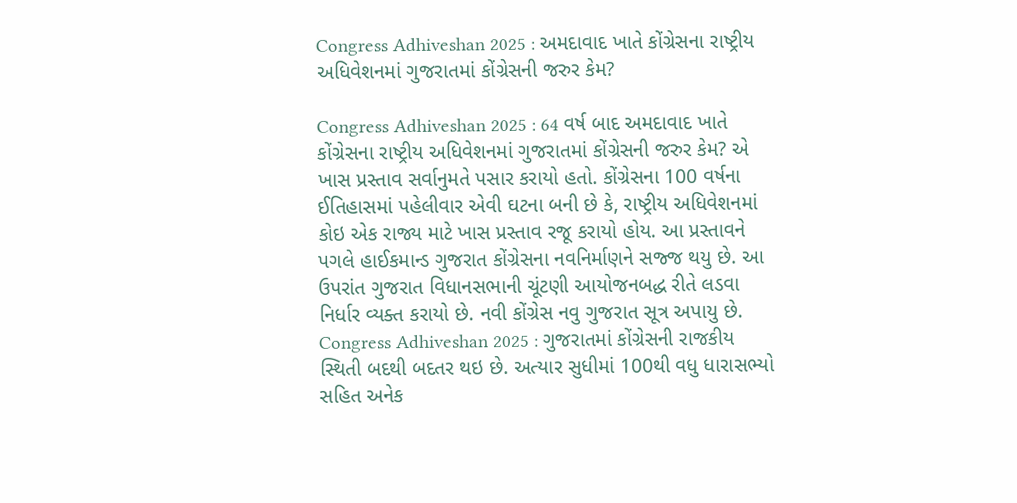Congress Adhiveshan 2025 : અમદાવાદ ખાતે કોંગ્રેસના રાષ્ટ્રીય અધિવેશનમાં ગુજરાતમાં કોંગ્રેસની જરુર કેમ?

Congress Adhiveshan 2025 : 64 વર્ષ બાદ અમદાવાદ ખાતે કોંગ્રેસના રાષ્ટ્રીય અધિવેશનમાં ગુજરાતમાં કોંગ્રેસની જરુર કેમ? એ ખાસ પ્રસ્તાવ સર્વાનુમતે પસાર કરાયો હતો. કોંગ્રેસના 100 વર્ષના ઈતિહાસમાં પહેલીવાર એવી ઘટના બની છે કે, રાષ્ટ્રીય અધિવેશનમાં કોઇ એક રાજ્ય માટે ખાસ પ્રસ્તાવ રજૂ કરાયો હોય. આ પ્રસ્તાવને પગલે હાઈકમાન્ડ ગુજરાત કોંગ્રેસના નવનિર્માણને સજ્જ થયુ છે. આ ઉપરાંત ગુજરાત વિધાનસભાની ચૂંટણી આયોજનબદ્ધ રીતે લડવા નિર્ધાર વ્યક્ત કરાયો છે. નવી કોંગ્રેસ નવુ ગુજરાત સૂત્ર અપાયુ છે.
Congress Adhiveshan 2025 : ગુજરાતમાં કોંગ્રેસની રાજકીય સ્થિતી બદથી બદતર થઇ છે. અત્યાર સુધીમાં 100થી વધુ ધારાસભ્યો સહિત અનેક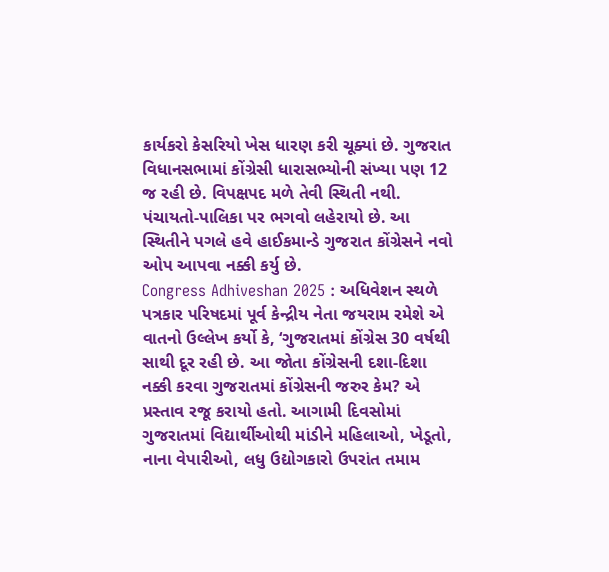કાર્યકરો કેસરિયો ખેસ ધારણ કરી ચૂક્યાં છે. ગુજરાત વિધાનસભામાં કોંગ્રેસી ધારાસભ્યોની સંખ્યા પણ 12 જ રહી છે. વિપક્ષપદ મળે તેવી સ્થિતી નથી. પંચાયતો-પાલિકા પર ભગવો લહેરાયો છે. આ સ્થિતીને પગલે હવે હાઈકમાન્ડે ગુજરાત કોંગ્રેસને નવો ઓપ આપવા નક્કી કર્યુ છે.
Congress Adhiveshan 2025 : અધિવેશન સ્થળે પત્રકાર પરિષદમાં પૂર્વ કેન્દ્રીય નેતા જયરામ રમેશે એ વાતનો ઉલ્લેખ કર્યો કે, ‘ગુજરાતમાં કોંગ્રેસ 30 વર્ષથી સાથી દૂર રહી છે. આ જોતા કોંગ્રેસની દશા-દિશા નક્કી કરવા ગુજરાતમાં કોંગ્રેસની જરુર કેમ? એ પ્રસ્તાવ રજૂ કરાયો હતો. આગામી દિવસોમાં ગુજરાતમાં વિદ્યાર્થીઓથી માંડીને મહિલાઓ, ખેડૂતો, નાના વેપારીઓ, લધુ ઉદ્યોગકારો ઉપરાંત તમામ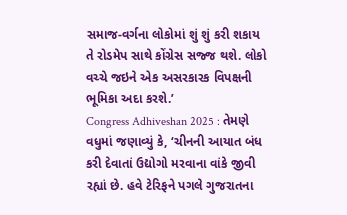સમાજ-વર્ગના લોકોમાં શું શું કરી શકાય તે રોડમેપ સાથે કોંગ્રેસ સજ્જ થશે. લોકો વચ્ચે જઇને એક અસરકારક વિપક્ષની ભૂમિકા અદા કરશે.’
Congress Adhiveshan 2025 : તેમણે વધુમાં જણાવ્યું કે, ‘ચીનની આયાત બંધ કરી દેવાતાં ઉદ્યોગો મરવાના વાંકે જીવી રહ્યાં છે. હવે ટેરિફને પગલે ગુજરાતના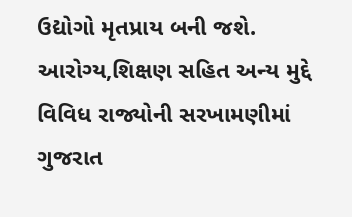ઉદ્યોગો મૃતપ્રાય બની જશે. આરોગ્ય,શિક્ષણ સહિત અન્ય મુદ્દે વિવિધ રાજ્યોની સરખામણીમાં ગુજરાત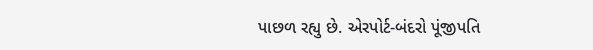પાછળ રહ્યુ છે. એરપોર્ટ-બંદરો પૂંજીપતિ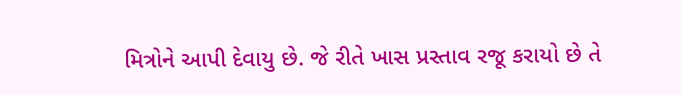મિત્રોને આપી દેવાયુ છે. જે રીતે ખાસ પ્રસ્તાવ રજૂ કરાયો છે તે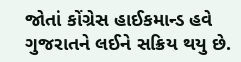જોતાં કોંગ્રેસ હાઈકમાન્ડ હવે ગુજરાતને લઈને સક્રિય થયુ છે.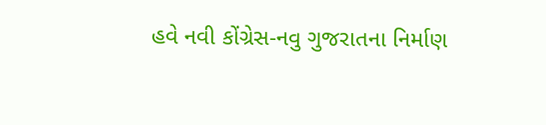હવે નવી કોંગ્રેસ-નવુ ગુજરાતના નિર્માણ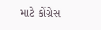માટે કોંગ્રેસ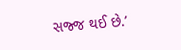સજ્જ થઈ છે.’